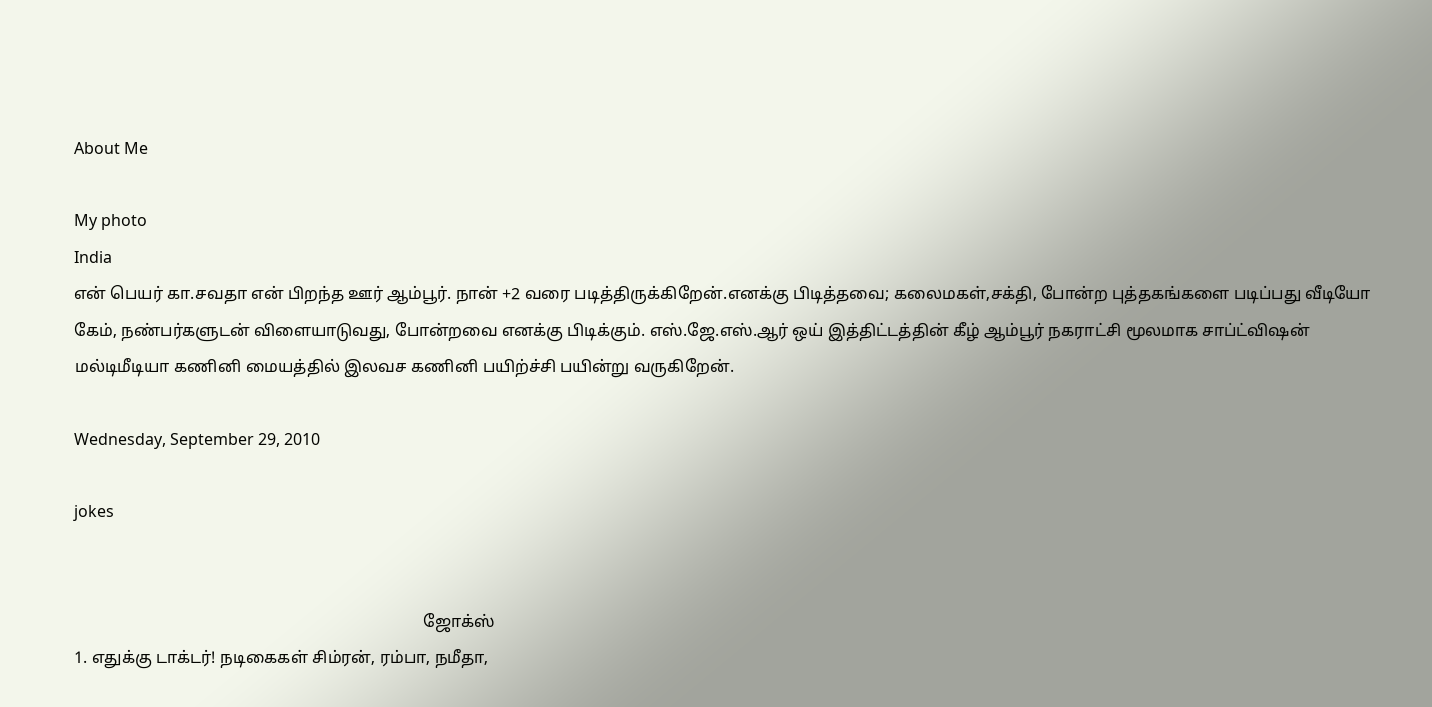About Me

My photo
India
என் பெயர் கா.சவதா என் பிறந்த ஊர் ஆம்பூர். நான் +2 வரை படித்திருக்கிறேன்.எனக்கு பிடித்தவை; கலைமகள்,சக்தி, போன்ற புத்தகங்களை படிப்பது வீடியோ கேம், நண்பர்களுடன் விளையாடுவது, போன்றவை எனக்கு பிடிக்கும். எஸ்.ஜே.எஸ்.ஆர் ஒய் இத்திட்டத்தின் கீழ் ஆம்பூர் நகராட்சி மூலமாக சாப்ட்விஷன் மல்டிமீடியா கணினி மையத்தில் இலவச கணினி பயிற்ச்சி பயின்று வருகிறேன்.

Wednesday, September 29, 2010

jokes


                                                                                    ஜோக்ஸ்
1. எதுக்கு டாக்டர்! நடிகைகள் சிம்ரன், ரம்பா, நமீதா,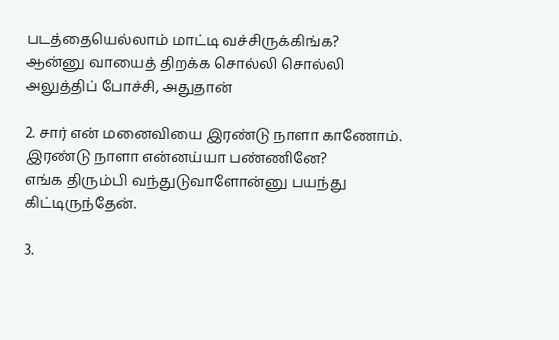படத்தையெல்லாம் மாட்டி வச்சிருக்கிங்க?
ஆன்னு வாயைத் திறக்க சொல்லி சொல்லி அலுத்திப் போச்சி, அதுதான்

2. சார் என் மனைவியை இரண்டு நாளா காணோம்.
இரண்டு நாளா என்னய்யா பண்ணினே?
எங்க திரும்பி வந்துடுவாளோன்னு பயந்து கிட்டிருந்தேன்.

3.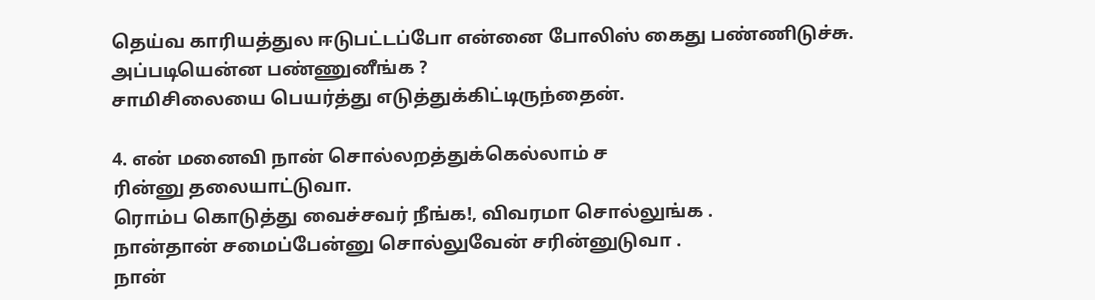தெய்வ காரியத்துல ஈடுபட்டப்போ என்னை போலிஸ் கைது பண்ணிடுச்சு.
அப்படியென்ன பண்ணுனீங்க ?
சாமிசிலையை பெயர்த்து எடுத்துக்கிட்டிருந்தைன்.

4. என் மனைவி நான் சொல்லறத்துக்கெல்லாம் ச
ரின்னு தலையாட்டுவா.
ரொம்ப கொடுத்து வைச்சவர் நீங்க!, விவரமா சொல்லுங்க .
நான்தான் சமைப்பேன்னு சொல்லுவேன் சரின்னுடுவா .
நான்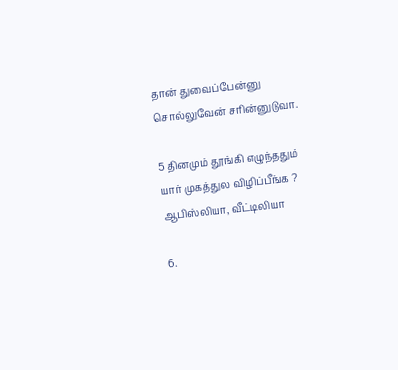தான் துவைப்பேன்னு சொல்லுவேன் சரின்னுடுவா.

5 தினமும் தூங்கி எழுந்ததும் யார் முகத்துல விழிப்பீங்க ?
ஆபிஸ்லியா, வீட்டிலியா

6.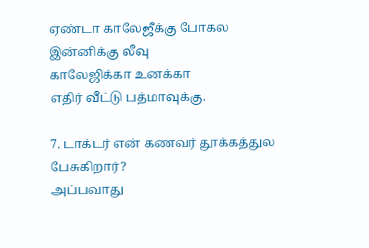ஏண்டா காலேஜீக்கு போகல
இன்னிக்கு லீவு
காலேஜிக்கா உனக்கா
எதிர் வீட்டு பத்மாவுக்கு.

7. டாக்டர் என் கணவர் தூக்கத்துல பேசுகிறார்?
அப்பவாது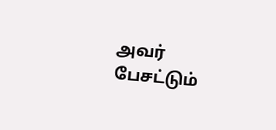அவர் பேசட்டும்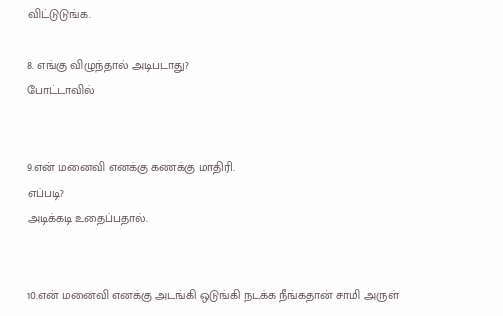விட்டுடுங்க.

8. எங்கு விழுந்தால் அடிபடாது?
போட்டாவில்


9.என் மனைவி எனக்கு கணக்கு மாதிரி.
எப்படி?
அடிக்கடி உதைப்பதால்.


10.என் மனைவி எனக்கு அடங்கி ஒடுங்கி நடக்க நீங்கதான் சாமி அருள்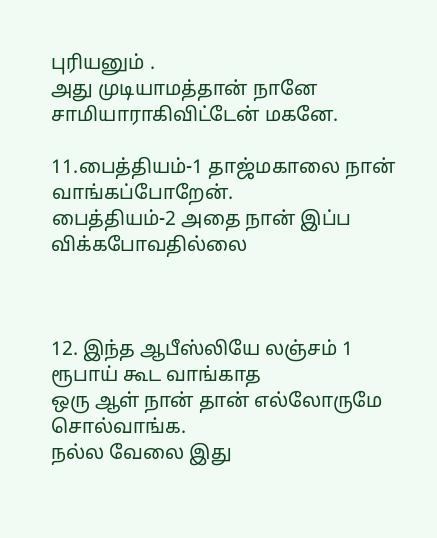புரியனும் .
அது முடியாமத்தான் நானே சாமியாராகிவிட்டேன் மகனே.

11.பைத்தியம்-1 தாஜ்மகாலை நான் வாங்கப்போறேன்.
பைத்தியம்-2 அதை நான் இப்ப விக்கபோவதில்லை



12. இந்த ஆபீஸ்லியே லஞ்சம் 1 ரூபாய் கூட வாங்காத
ஒரு ஆள் நான் தான் எல்லோருமே சொல்வாங்க.
நல்ல வேலை இது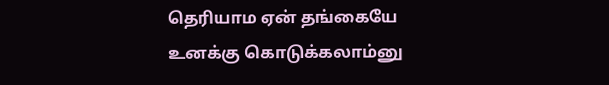தெரியாம ஏன் தங்கையே
உனக்கு கொடுக்கலாம்னு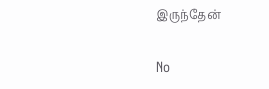இருந்தேன்

No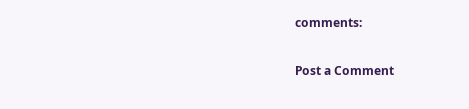comments:

Post a Comment